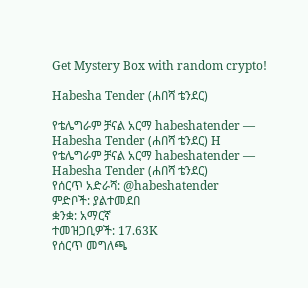Get Mystery Box with random crypto!

Habesha Tender (ሐበሻ ቴንደር)

የቴሌግራም ቻናል አርማ habeshatender — Habesha Tender (ሐበሻ ቴንደር) H
የቴሌግራም ቻናል አርማ habeshatender — Habesha Tender (ሐበሻ ቴንደር)
የሰርጥ አድራሻ: @habeshatender
ምድቦች: ያልተመደበ
ቋንቋ: አማርኛ
ተመዝጋቢዎች: 17.63K
የሰርጥ መግለጫ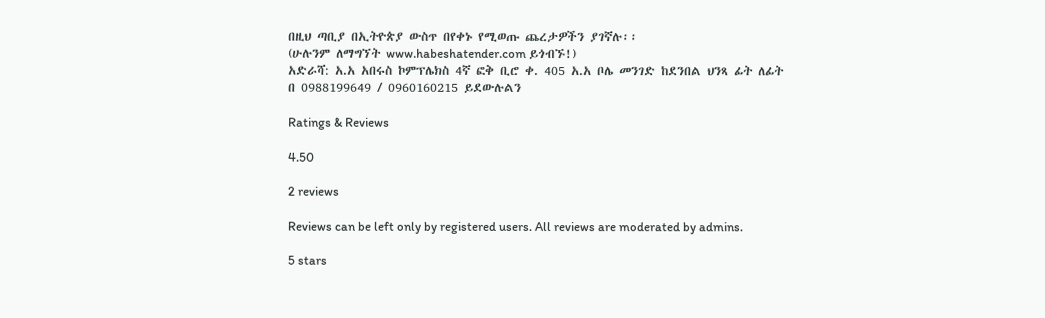በዚህ ጣቢያ በኢትዮጵያ ውስጥ በየቀኑ የሚወጡ ጨረታዎችን ያገኛሉ፡፡
(ሁሉንም ለማግኘት www.habeshatender.com ይጎብኙ!)
አድራሻ: አ.አ አበሩስ ኮምፕሌክስ 4ኛ ፎቅ ቢሮ ቀ. 405 አ.አ ቦሌ መንገድ ከደንበል ህንጻ ፊት ለፊት
በ 0988199649 / 0960160215 ይደውሉልን

Ratings & Reviews

4.50

2 reviews

Reviews can be left only by registered users. All reviews are moderated by admins.

5 stars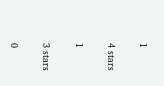1

4 stars

1

3 stars

0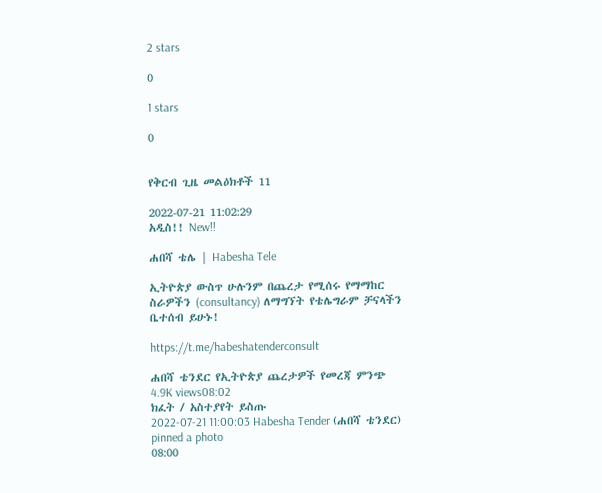2 stars

0

1 stars

0


የቅርብ ጊዜ መልዕክቶች 11

2022-07-21 11:02:29
አዲስ!! New!!

ሐበሻ ቴሌ | Habesha Tele

ኢትዮጵያ ውስጥ ሁሉንም በጨረታ የሚሰሩ የማማከር ስራዎችን (consultancy) ለማግኘት የቴሌግራም ቻናላችን ቤተሰብ ይሁኑ!

https://t.me/habeshatenderconsult

ሐበሻ ቴንደር የኢትዮጵያ ጨረታዎች የመረጃ ምንጭ
4.9K views08:02
ክፈት / አስተያየት ይስጡ
2022-07-21 11:00:03 Habesha Tender (ሐበሻ ቴንደር) pinned a photo
08:00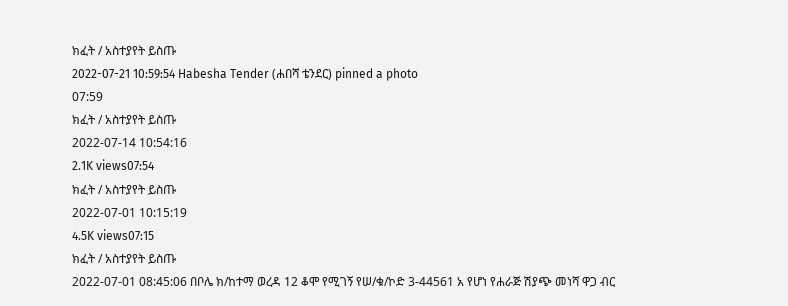ክፈት / አስተያየት ይስጡ
2022-07-21 10:59:54 Habesha Tender (ሐበሻ ቴንደር) pinned a photo
07:59
ክፈት / አስተያየት ይስጡ
2022-07-14 10:54:16
2.1K views07:54
ክፈት / አስተያየት ይስጡ
2022-07-01 10:15:19
4.5K views07:15
ክፈት / አስተያየት ይስጡ
2022-07-01 08:45:06 በቦሌ ክ/ከተማ ወረዳ 12 ቆሞ የሚገኝ የሠ/ቁ/ኮድ 3-44561 አ የሆነ የሐራጅ ሽያጭ መነሻ ዋጋ ብር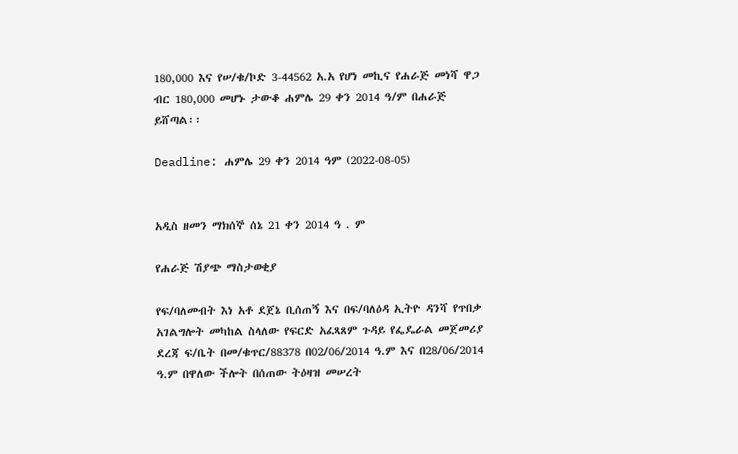180,000 እና የሠ/ቁ/ኮድ 3-44562 አ.አ የሆነ መኪና የሐራጅ መነሻ ዋጋ ብር 180,000 መሆኑ ታውቆ ሐምሌ 29 ቀን 2014 ዓ/ም በሐራጅ ይሸጣል፡፡

Deadline: ሐምሌ 29 ቀን 2014 ዓም (2022-08-05)


አዲስ ዘመን ማክሰኞ ሰኔ 21 ቀን 2014 ዓ . ም

የሐራጅ ሽያጭ ማስታወቂያ

የፍ/ባለመብት እነ አቶ ደጀኔ ቢሰጠኝ እና በፍ/ባለዕዳ ኢትዮ ዳንሻ የጥበቃ አገልግሎት መካከል ስላለው የፍርድ አፈጻጸም ጉዳይ የፌዴራል መጀመሪያ ደረጃ ፍ/ቤት በመ/ቁጥር/88378 በ02/06/2014 ዓ.ም እና በ28/06/2014 ዓ.ም በዋለው ችሎት በሰጠው ትዕዛዝ መሠረት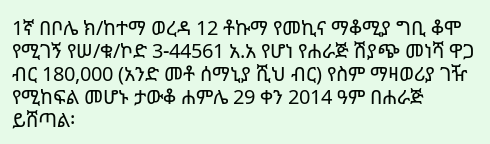1ኛ በቦሌ ክ/ከተማ ወረዳ 12 ቶኩማ የመኪና ማቆሚያ ግቢ ቆሞ የሚገኝ የሠ/ቁ/ኮድ 3-44561 አ.አ የሆነ የሐራጅ ሽያጭ መነሻ ዋጋ ብር 180,000 (አንድ መቶ ሰማኒያ ሺህ ብር) የስም ማዛወሪያ ገዥ የሚከፍል መሆኑ ታውቆ ሐምሌ 29 ቀን 2014 ዓም በሐራጅ ይሸጣል፡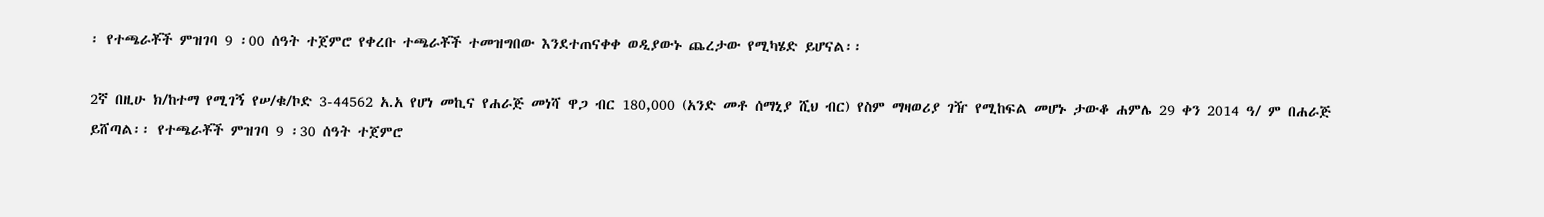፡ የተጫራቾች ምዝገባ 9 ፡00 ሰዓት ተጀምሮ የቀረቡ ተጫራቾች ተመዝግበው እንደተጠናቀቀ ወዲያውኑ ጨረታው የሚካሄድ ይሆናል፡፡

2ኛ በዚሁ ክ/ከተማ የሚገኝ የሠ/ቁ/ኮድ 3-44562 አ.አ የሆነ መኪና የሐራጅ መነሻ ዋጋ ብር 180,000 (አንድ መቶ ሰማኒያ ሺህ ብር) የስም ማዛወሪያ ገዥ የሚከፍል መሆኑ ታውቆ ሐምሌ 29 ቀን 2014 ዓ/ ም በሐራጅ ይሸጣል፡፡ የተጫራቾች ምዝገባ 9 ፡30 ሰዓት ተጀምሮ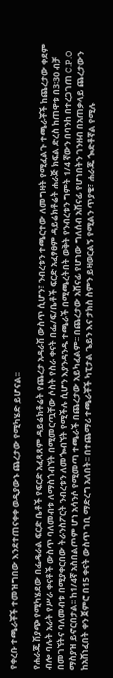የቀረቡ ተጫራቾች ተመዝግበው እንደተጠናቀቀ ወዲያውኑ ጨረታው የሚካሄድ ይሆናል፡፡

የሐራጁ ሽያጭ የሚካሄደው በፌዴራል ፍርድ ቤቶች የፍርድ አፈጻጸም ዳይሬክቶሬት የጨረታ አዳራሽ ውስጥ ሲሆን፣ ንብረቱን ተጫርተው ለመግዛት የሚፈልጉ ተጫራቾች ከጨረታው ቀደም ብሎ ባሉት አራት የሥራ ቀናቶች ውስጥ ባለመብቱ ለማስጎብኘት በሚመርጧቸው ሶስት የስራ ቀናት በፌ/ፍ/ቤቶች ፍርድ አፈፃፀም ዳይሬክቶሬት ሐራጅ ክፍል ድረስ ከጠዋቱ በ3፡30 ብቻ በመገኘትና ባለመብቱ በሚያቀርበው ትራንስፖርት ንብረቱን ለመጐብኘት የሚችሉ ሲሆን እያንዳንዱ ተጫራች በሚጫረትበት ወቅት የንብረቱን ግምት 1/4 ኛውን በባንh በተረጋገጠ C.P.O ማስያዝ ይኖርበታል፡፡ ከ1/4ኛ አስበልጦም ሆነ አሳንሶ የሚመጣ ተጫራች በጨረታው አይካፈልም፡፡ በጨረታው አሸናፊ የሆነው ግለሰብ አሸናፊ የሆነበትን ገንዘብ በአጠቃላይ ጨረታውን ከአሸነፈበት ቀን ጀምሮ በ15 ቀናት ውስጥ ገቢ ማድረግ አለበት፡፡ በተጨማሪ ተጫራቾች ካፒታል ጌይን እና ታክስ ስምን ይዛወርልኝ የሚልን ጥያቄ፣ ሐራጁ ጐድቶኛል የሚሉ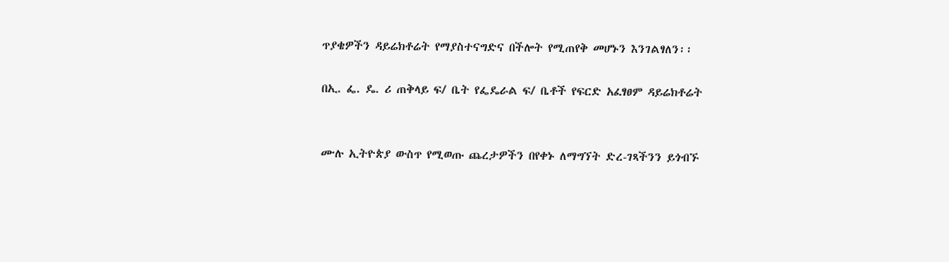ጥያቄዎችን ዳይሬክቶሬት የማያስተናግድና በችሎት የሚጠየቅ መሆኑን እንገልፃለን፡፡

በኢ. ፌ. ዴ. ሪ ጠቅላይ ፍ/ ቤት የፌዴራል ፍ/ ቤቶች የፍርድ አፈፃፀም ዳይሬክቶሬት


ሙሉ ኢትዮጵያ ውስጥ የሚወጡ ጨረታዎችን በየቀኑ ለማግኘት ድረ-ገጻችንን ይጎብኙ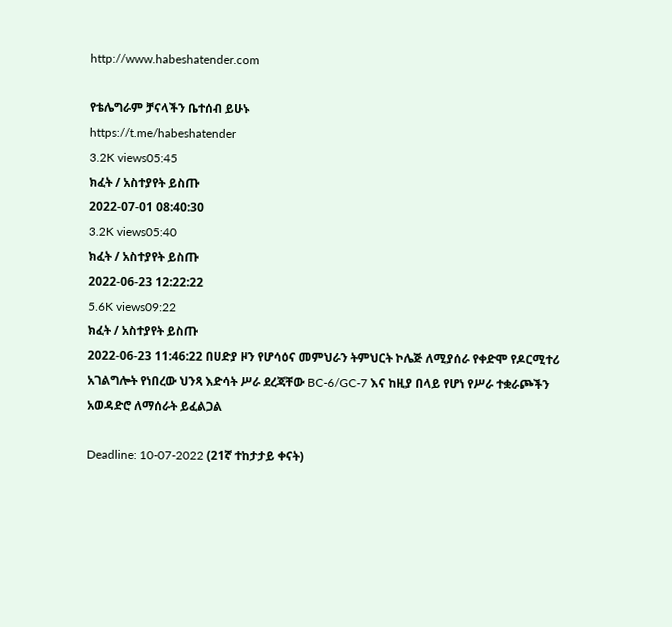http://www.habeshatender.com

የቴሌግራም ቻናላችን ቤተሰብ ይሁኑ
https://t.me/habeshatender
3.2K views05:45
ክፈት / አስተያየት ይስጡ
2022-07-01 08:40:30
3.2K views05:40
ክፈት / አስተያየት ይስጡ
2022-06-23 12:22:22
5.6K views09:22
ክፈት / አስተያየት ይስጡ
2022-06-23 11:46:22 በሀድያ ዞን የሆሳዕና መምህራን ትምህርት ኮሌጅ ለሚያሰራ የቀድሞ የዶርሚተሪ አገልግሎት የነበረው ህንጻ እድሳት ሥራ ደረጃቸው BC-6/GC-7 እና ከዚያ በላይ የሆነ የሥራ ተቋራጮችን አወዳድሮ ለማሰራት ይፈልጋል

Deadline: 10-07-2022 (21ኛ ተከታታይ ቀናት)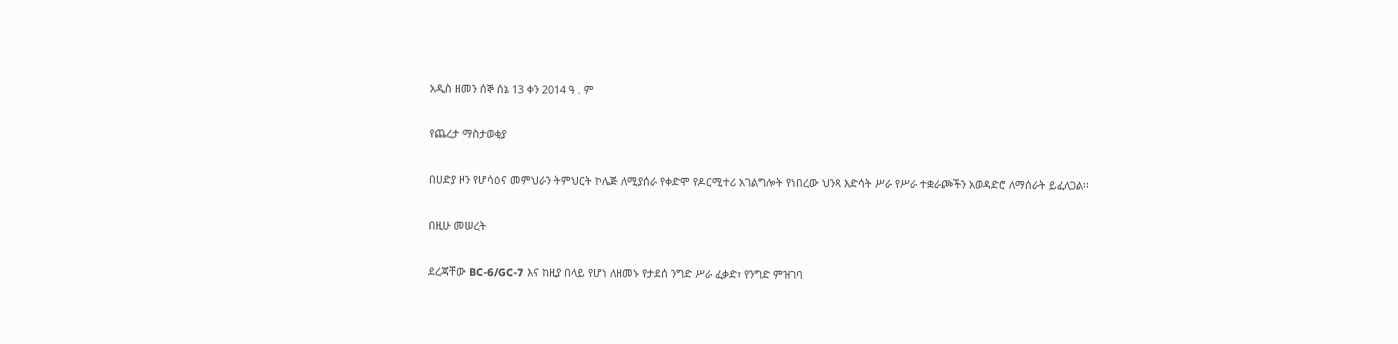አዲስ ዘመን ሰኞ ሰኔ 13 ቀን 2014 ዓ . ም

የጨረታ ማስታወቂያ

በሀድያ ዞን የሆሳዕና መምህራን ትምህርት ኮሌጅ ለሚያሰራ የቀድሞ የዶርሚተሪ አገልግሎት የነበረው ህንጻ እድሳት ሥራ የሥራ ተቋራጮችን አወዳድሮ ለማሰራት ይፈለጋል፡፡

በዚሁ መሠረት

ደረጃቸው BC-6/GC-7 እና ከዚያ በላይ የሆነ ለዘመኑ የታደሰ ንግድ ሥራ ፈቃድ፣ የንግድ ምዝገባ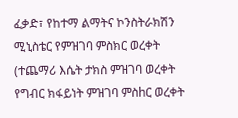ፈቃድ፣ የከተማ ልማትና ኮንስትራክሽን ሚኒስቴር የምዝገባ ምስክር ወረቀት (ተጨማሪ እሴት ታክስ ምዝገባ ወረቀት የግብር ክፋይነት ምዝገባ ምስhር ወረቀት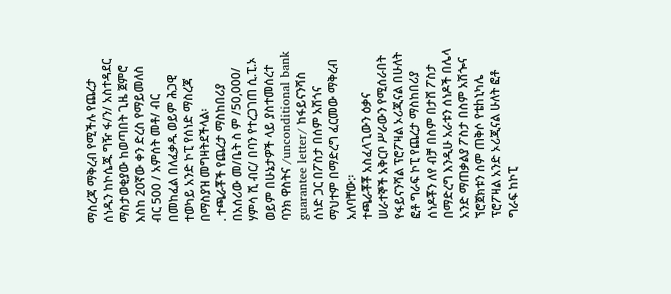ማስረጃ ማቅረብ የሚችሉ የጨረታ ሰነዱን ከኮሴጁ ግዥ ፋ/ን/ አስተዳደር ማስታወቂያው ከወጣበት ጊዜ ጀምሮ እስከ 20ኛው ቀን ድረስ የማይመለስ ብር 500 / አምሰት መቶ/ ብር በመከፈል በለፈቃዱ ወይም ሕጋዊ ተወካይ አንድ ኮፒ የሰነድ ማስረጃ በማስያዝ መግዛትደችላል፡
. ተጫራቾች የጨረታ ማስከበሪያ በአሰሪው መ/ቤት ስ ም /50,000/ ሃምሳ ሺ ብር/ በባን የተረጋገጠ ሲ.ፒ.ኦ ወይም በሁኔታዎች ላይ ያስተመሰረተ ባንክ ዋስትና /unconditional bank guarantee letter/ ከፋይናንሻስ ሰነድ ጋር በፖስታ በሰም አሽጎና ማህተም በማድረግ ፈርመው ማቅረብ አለባቸው:፡
ተጫራቾቾ አስፈላጊውን ዕቃና ሠራተኞች አቅርቦ ሥራውን የሚሰራበት የፋይናንሻል ፕሮፖዛል ኦሪጂናል በሁለት ፎቶ ግራፍ ኮፒ የጨረታ ማስከበሪያ ሰነዶቾን ለየ ብቻ በስም በታሸ ፖስታ በማድረግ እንዲሁ አራቱን ሰነዶች በሌላ አንድ ማጠቃልያ ፖስታ በስም አሽጐና ኘሮጀክቱን ስም ጠቅሶ የቴhኒካሌ ፕሮፖዛል አንድ ኦሪጂናል ሁለት ፎቶ ግራፍ ከኮፒ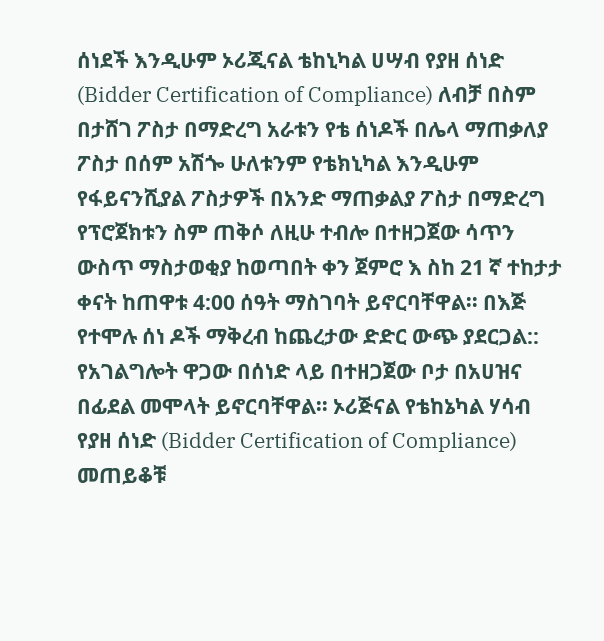ሰነደች እንዲሁም ኦሪጂናል ቴከኒካል ሀሣብ የያዘ ሰነድ (Bidder Certification of Compliance) ለብቻ በስም በታሸገ ፖስታ በማድረግ አራቱን የቴ ሰነዶች በሌላ ማጠቃለያ ፖስታ በሰም አሽጐ ሁለቱንም የቴክኒካል እንዲሁም የፋይናንሺያል ፖስታዎች በአንድ ማጠቃልያ ፖስታ በማድረግ የፕሮጀክቱን ስም ጠቅሶ ለዚሁ ተብሎ በተዘጋጀው ሳጥን ውስጥ ማስታወቂያ ከወጣበት ቀን ጀምሮ እ ስከ 21 ኛ ተከታታ ቀናት ከጠዋቱ 4:00 ሰዓት ማስገባት ይኖርባቸዋል፡፡ በእጅ የተሞሉ ሰነ ዶች ማቅረብ ከጨረታው ድድር ውጭ ያደርጋል:: የአገልግሎት ዋጋው በሰነድ ላይ በተዘጋጀው ቦታ በአሀዝና በፊደል መሞላት ይኖርባቸዋል፡፡ ኦሪጅናል የቴከኔካል ሃሳብ የያዘ ሰነድ (Bidder Certification of Compliance) መጠይቆቹ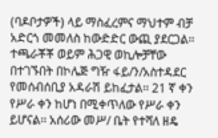(ባዶቦታዎች) ላይ ማስፈረምና ማህተም ብቻ አድርጎ መመለስ ከውድድር ውጪ ያደርጋል፡፡
ተጫራቾቾ ወይም ሕጋዊ ወኪሎቻቸው በተገኙበት በኮሌጅ ግዥ ፋይ/ን/አስተዳደር የመሰብሰቢያ አዳራሽ ይከፈታል፡፡ 21 ኛ ቀን የሥራ ቀን ከሆነ በሚቀጥለው የሥራ ቀን ይሆናል፡፡ አሰሪው መሥ/ ቤት የተሻለ ዘዴ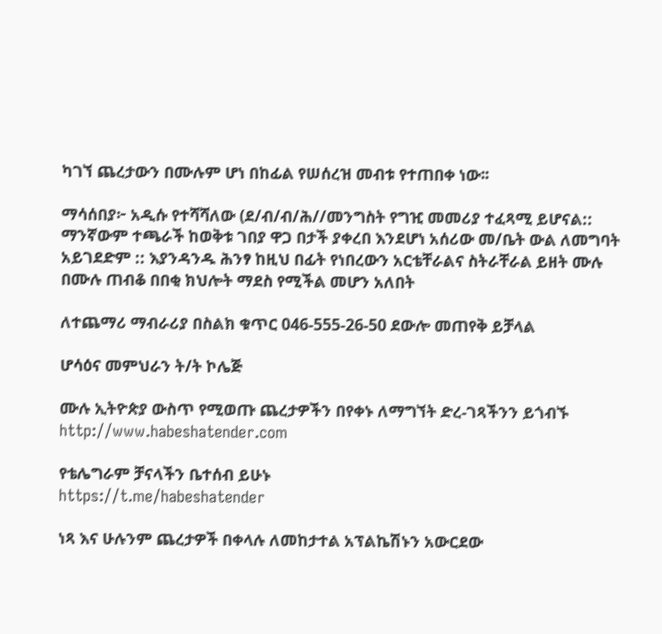ካገኘ ጨረታውን በሙሉም ሆነ በከፊል የሠሰረዝ መብቱ የተጠበቀ ነው፡፡

ማሳሰበያ፦ አዲሱ የተሻሻለው (ደ/ብ/ብ/ሕ//መንግስት የግዢ መመሪያ ተፈጻሚ ይሆናል:: ማንኛውም ተጫራች ከወቅቱ ገበያ ዋጋ በታች ያቀረበ እንደሆነ አሰሪው መ/ቤት ውል ለመግባት አይገደድም :: እያንዳንዱ ሕንፃ ከዚህ በፊት የነበረውን አርቴቸራልና ስትራቸራል ይዘት ሙሉ በሙሉ ጠብቆ በበቂ ክህሎት ማደስ የሚችል መሆን አለበት

ለተጨማሪ ማብራሪያ በስልክ ቁጥር 046-555-26-50 ደውሎ መጠየቅ ይቻላል

ሆሳዕና መምህራን ት/ት ኮሌጅ

ሙሉ ኢትዮጵያ ውስጥ የሚወጡ ጨረታዎችን በየቀኑ ለማግኘት ድረ-ገጻችንን ይጎብኙ
http://www.habeshatender.com

የቴሌግራም ቻናላችን ቤተሰብ ይሁኑ
https://t.me/habeshatender

ነጻ እና ሁሉንም ጨረታዎች በቀላሉ ለመከታተል አፕልኬሽኑን አውርደው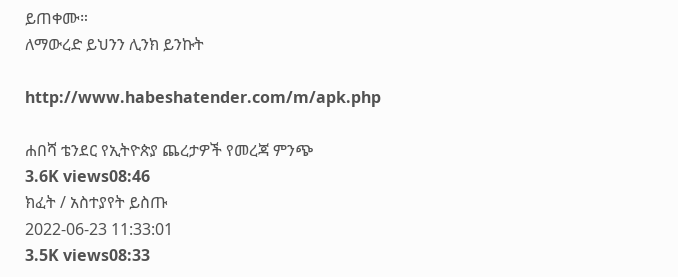ይጠቀሙ።
ለማውረድ ይህንን ሊንክ ይንኩት

http://www.habeshatender.com/m/apk.php

ሐበሻ ቴንደር የኢትዮጵያ ጨረታዎች የመረጃ ምንጭ
3.6K views08:46
ክፈት / አስተያየት ይስጡ
2022-06-23 11:33:01
3.5K views08:33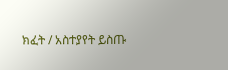ክፈት / አስተያየት ይስጡ